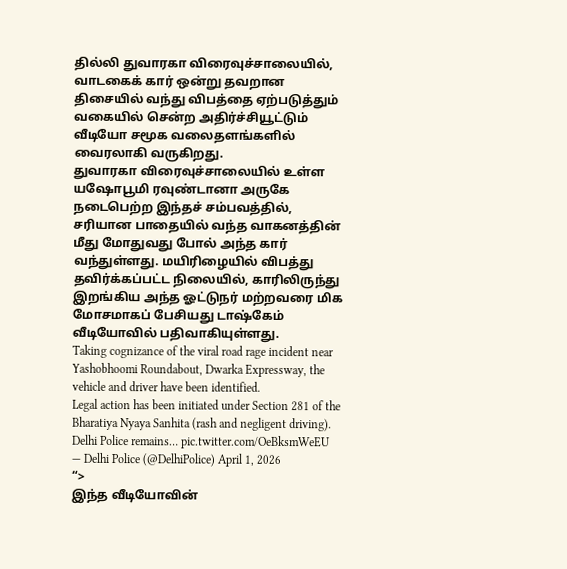தில்லி துவாரகா விரைவுச்சாலையில், வாடகைக் கார் ஒன்று தவறான திசையில் வந்து விபத்தை ஏற்படுத்தும் வகையில் சென்ற அதிர்ச்சியூட்டும் வீடியோ சமூக வலைதளங்களில் வைரலாகி வருகிறது.
துவாரகா விரைவுச்சாலையில் உள்ள யஷோபூமி ரவுண்டானா அருகே நடைபெற்ற இந்தச் சம்பவத்தில், சரியான பாதையில் வந்த வாகனத்தின் மீது மோதுவது போல் அந்த கார் வந்துள்ளது. மயிரிழையில் விபத்து தவிர்க்கப்பட்ட நிலையில், காரிலிருந்து இறங்கிய அந்த ஓட்டுநர் மற்றவரை மிக மோசமாகப் பேசியது டாஷ்கேம் வீடியோவில் பதிவாகியுள்ளது.
Taking cognizance of the viral road rage incident near Yashobhoomi Roundabout, Dwarka Expressway, the vehicle and driver have been identified.
Legal action has been initiated under Section 281 of the Bharatiya Nyaya Sanhita (rash and negligent driving).
Delhi Police remains… pic.twitter.com/OeBksmWeEU
— Delhi Police (@DelhiPolice) April 1, 2026
“>
இந்த வீடியோவின்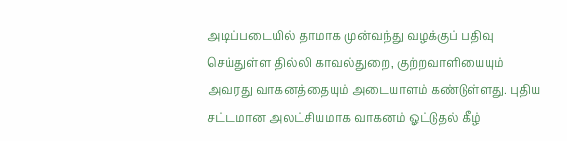அடிப்படையில் தாமாக முன்வந்து வழக்குப் பதிவு செய்துள்ள தில்லி காவல்துறை, குற்றவாளியையும் அவரது வாகனத்தையும் அடையாளம் கண்டுள்ளது. புதிய சட்டமான அலட்சியமாக வாகனம் ஓட்டுதல் கீழ்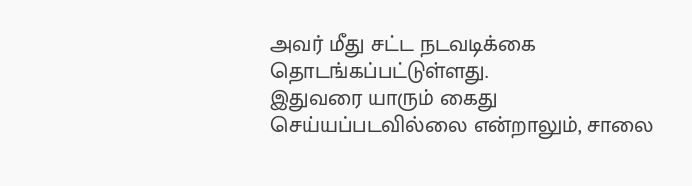அவர் மீது சட்ட நடவடிக்கை தொடங்கப்பட்டுள்ளது.
இதுவரை யாரும் கைது செய்யப்படவில்லை என்றாலும், சாலை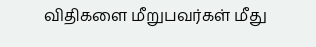விதிகளை மீறுபவர்கள் மீது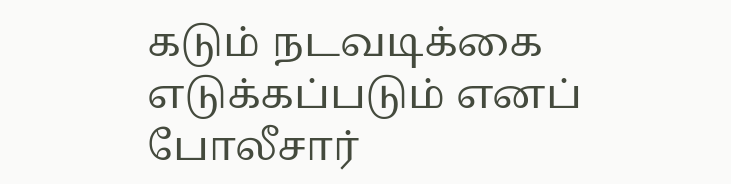கடும் நடவடிக்கை எடுக்கப்படும் எனப் போலீசார்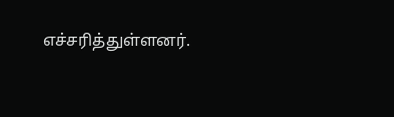எச்சரித்துள்ளனர்.